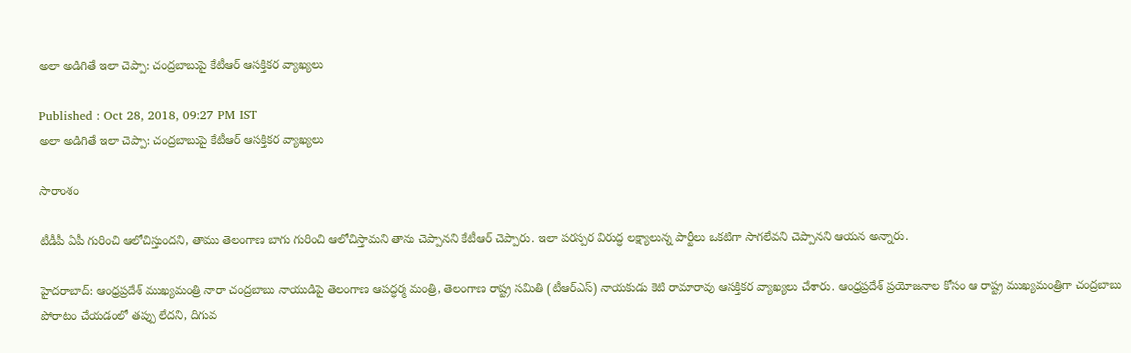అలా అడిగితే ఇలా చెప్పా: చంద్రబాబుపై కేటీఆర్ ఆసక్తికర వ్యాఖ్యలు

Published : Oct 28, 2018, 09:27 PM IST
అలా అడిగితే ఇలా చెప్పా: చంద్రబాబుపై కేటీఆర్ ఆసక్తికర వ్యాఖ్యలు

సారాంశం

టీడీపీ ఏపీ గురించి ఆలోచిస్తుందని, తాము తెలంగాణ బాగు గురించి ఆలోచిస్తామని తాను చెప్పానని కేటీఆర్ చెప్పారు. ఇలా పరస్పర విరుద్ధ లక్ష్యాలున్న పార్టీలు ఒకటిగా సాగలేవని చెప్పానని ఆయన అన్నారు.

హైదరాబాద్: ఆంధ్రప్రదేశ్ ముఖ్యమంత్రి నారా చంద్రబాబు నాయుడిపై తెలంగాణ ఆపద్ధర్మ మంత్రి, తెలంగాణ రాష్ట్ర సమితి (టీఆర్ఎస్) నాయకుడు కెటి రామారావు ఆసక్తికర వ్యాఖ్యలు చేశారు. ఆంధ్రప్రదేశ్ ప్రయోజనాల కోసం ఆ రాష్ట్ర ముఖ్యమంత్రిగా చంద్రబాబు పోరాటం చేయడంలో తప్పు లేదని, దిగువ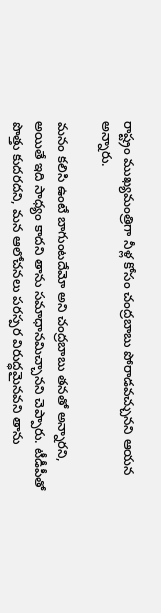రాష్ట్రం ముఖ్యమంత్రిగా నీళ్ల కోసం చంద్రబాబు పోరాడవచ్చునని ఆయన అన్నారు.

మనం కలిసి ఉంటే బాగుంటదేమో అని చంద్రబాబు తనతో అన్నారని, అయితే ఇది సాధ్యం కాదని తాను సమాధానమిచ్చానని చెప్పారు. టీడీపీతో పొత్తు కుదరదని, మన ఆలోచనలు పరస్పర విరుద్ధమైనవని తాను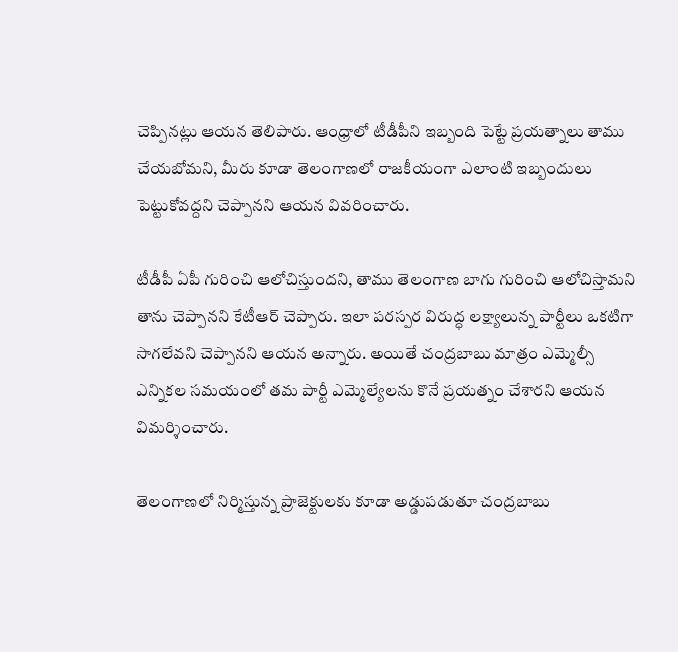చెప్పినట్లు ఆయన తెలిపారు. ఆంధ్రాలో టీడీపీని ఇబ్బంది పెట్టే ప్రయత్నాలు తాము చేయబోమని, మీరు కూడా తెలంగాణలో రాజకీయంగా ఎలాంటి ఇబ్బందులు పెట్టుకోవద్దని చెప్పానని ఆయన వివరించారు.

టీడీపీ ఏపీ గురించి ఆలోచిస్తుందని, తాము తెలంగాణ బాగు గురించి ఆలోచిస్తామని తాను చెప్పానని కేటీఆర్ చెప్పారు. ఇలా పరస్పర విరుద్ధ లక్ష్యాలున్న పార్టీలు ఒకటిగా సాగలేవని చెప్పానని ఆయన అన్నారు. అయితే చంద్రబాబు మాత్రం ఎమ్మెల్సీ ఎన్నికల సమయంలో తమ పార్టీ ఎమ్మెల్యేలను కొనే ప్రయత్నం చేశారని ఆయన విమర్శించారు.

తెలంగాణలో నిర్మిస్తున్న ప్రాజెక్టులకు కూడా అడ్డుపడుతూ చంద్రబాబు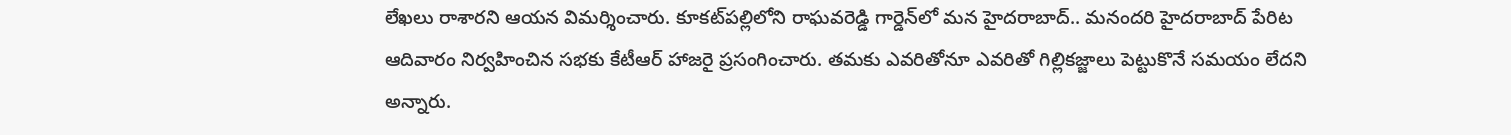లేఖలు రాశారని ఆయన విమర్శించారు. కూకట్‌పల్లిలోని రాఘవరెడ్డి గార్డెన్‌లో మన హైదరాబాద్.. మనందరి హైదరాబాద్ పేరిట ఆదివారం నిర్వహించిన సభకు కేటీఆర్ హాజరై ప్రసంగించారు. తమకు ఎవరితోనూ ఎవరితో గిల్లికజ్జాలు పెట్టుకొనే సమయం లేదని అన్నారు.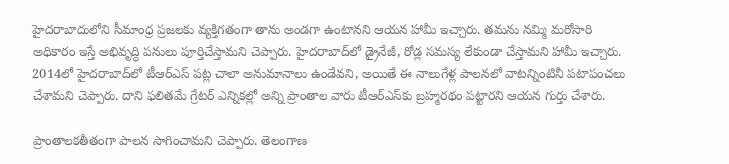హైదరాబాదులోని సీమాంధ్ర ప్రజలకు వ్యక్తిగతంగా తాను అండగా ఉంటానని ఆయన హామీ ఇచ్చారు. తమను నమ్మి మరోసారి అధికారం ఇస్తే అభివృద్ధి పనులు పూర్తిచేస్తామని చెప్పారు. హైదరాబాద్‌లో డ్రైనేజీ, రోడ్ల సమస్య లేకుండా చేస్తామని హామీ ఇచ్చారు. 2014లో హైదరాబాద్‌లో టీఆర్ఎస్ పట్ల చాలా అనుమానాలు ఉండేవని, అయితే ఈ నాలుగేళ్ల పాలనలో వాటన్నింటినీ పటాపంచలు చేశామని చెప్పారు. దాని ఫలితమే గ్రేటర్ ఎన్నికల్లో అన్ని ప్రాంతాల వారు టీఆర్ఎస్‌కు బ్రహ్మరథం పట్టారని ఆయన గుర్తు చేశారు.

ప్రాంతాలకతీతంగా పాలన సాగించామని చెప్పారు. తెలంగాణ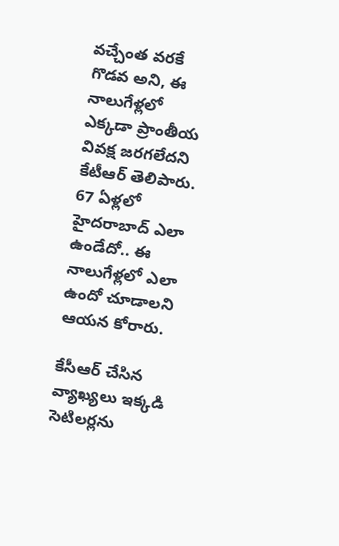వచ్చేంత వరకే గొడవ అని, ఈ నాలుగేళ్లలో ఎక్కడా ప్రాంతీయ వివక్ష జరగలేదని కేటీఆర్ తెలిపారు. 67 ఏళ్లలో హైదరాబాద్‌ ఎలా ఉండేదో.. ఈ నాలుగేళ్లలో ఎలా ఉందో చూడాలని ఆయన కోరారు.

కేసీఆర్ చేసిన వ్యాఖ్యలు ఇక్కడి సెటిలర్లను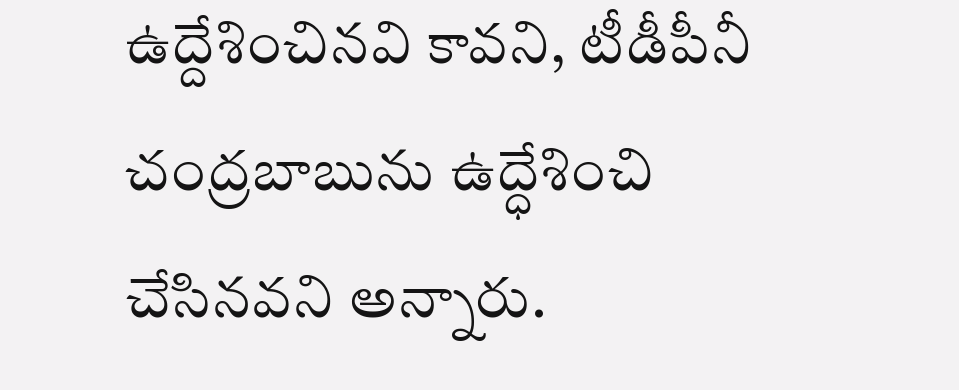ఉద్దేశించినవి కావని, టీడీపీనీ చంద్రబాబును ఉద్ధేశించి చేసినవని అన్నారు.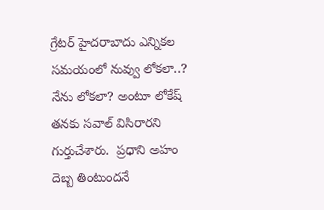గ్రేటర్ హైదరాబాదు ఎన్నికల సమయంలో నువ్వు లోకలా..? నేను లోకలా? అంటూ లోకేష్ తనకు సవాల్ విసిరారని గుర్తుచేశారు.  ప్రధాని అహం దెబ్బ తింటుందనే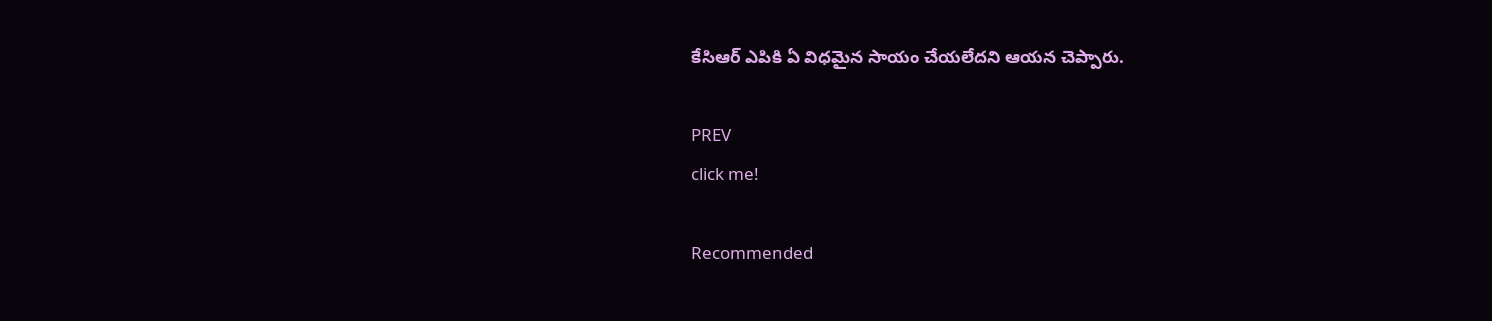కేసిఆర్ ఎపికి ఏ విధమైన సాయం చేయలేదని ఆయన చెప్పారు.

PREV
click me!

Recommended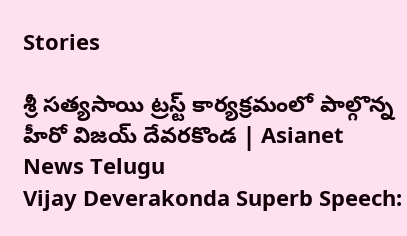Stories

శ్రీ సత్యసాయి ట్రస్ట్ కార్యక్రమంలో పాల్గొన్న హీరో విజయ్ దేవరకొండ | Asianet News Telugu
Vijay Deverakonda Superb Speech: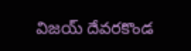విజయ్ దేవరకొండ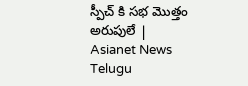స్పీచ్ కి సభ మొత్తం అరుపులే | Asianet News Telugu